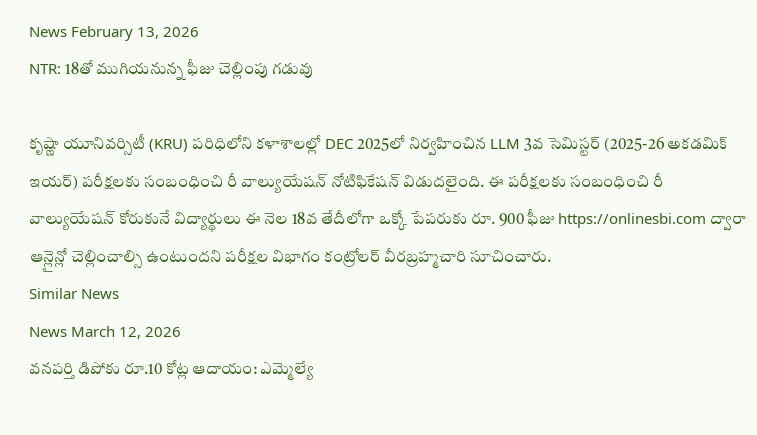News February 13, 2026
NTR: 18తో ముగియనున్న ఫీజు చెల్లింపు గడువు

కృష్ణా యూనివర్సిటీ (KRU) పరిధిలోని కళాశాలల్లో DEC 2025లో నిర్వహించిన LLM 3వ సెమిస్టర్ (2025-26 అకడమిక్ ఇయర్) పరీక్షలకు సంబంధించి రీ వాల్యుయేషన్ నోటిఫికేషన్ విడుదలైంది. ఈ పరీక్షలకు సంబంధించి రీ వాల్యుయేషన్ కోరుకునే విద్యార్థులు ఈ నెల 18వ తేదీలోగా ఒక్కో పేపరుకు రూ. 900 ఫీజు https://onlinesbi.com ద్వారా ఆన్లైన్లో చెల్లించాల్సి ఉంటుందని పరీక్షల విభాగం కంట్రోలర్ వీరబ్రహ్మచారి సూచించారు.
Similar News
News March 12, 2026
వనపర్తి డిపోకు రూ.10 కోట్ల ఆదాయం: ఎమ్మెల్యే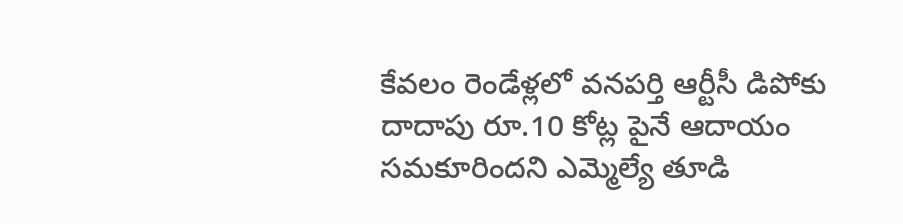కేవలం రెండేళ్లలో వనపర్తి ఆర్టీసీ డిపోకు దాదాపు రూ.10 కోట్ల పైనే ఆదాయం సమకూరిందని ఎమ్మెల్యే తూడి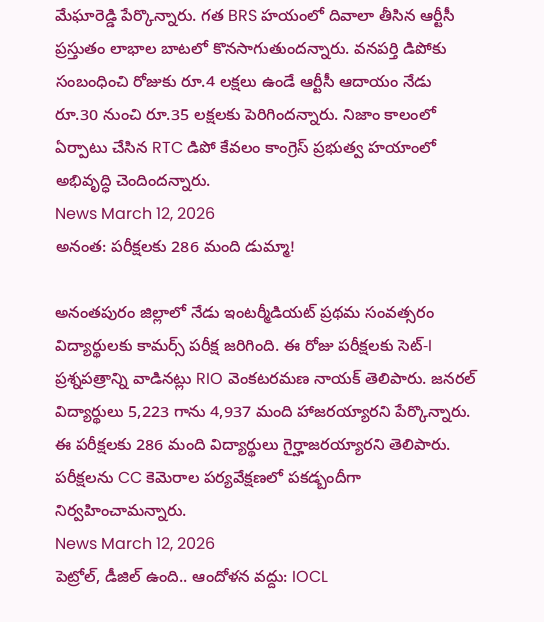మేఘారెడ్డి పేర్కొన్నారు. గత BRS హయంలో దివాలా తీసిన ఆర్టీసీ ప్రస్తుతం లాభాల బాటలో కొనసాగుతుందన్నారు. వనపర్తి డిపోకు సంబంధించి రోజుకు రూ.4 లక్షలు ఉండే ఆర్టీసీ ఆదాయం నేడు రూ.30 నుంచి రూ.35 లక్షలకు పెరిగిందన్నారు. నిజాం కాలంలో ఏర్పాటు చేసిన RTC డిపో కేవలం కాంగ్రెస్ ప్రభుత్వ హయాంలో అభివృద్ధి చెందిందన్నారు.
News March 12, 2026
అనంత: పరీక్షలకు 286 మంది డుమ్మా!

అనంతపురం జిల్లాలో నేడు ఇంటర్మీడియట్ ప్రథమ సంవత్సరం విద్యార్థులకు కామర్స్ పరీక్ష జరిగింది. ఈ రోజు పరీక్షలకు సెట్-I ప్రశ్నపత్రాన్ని వాడినట్లు RIO వెంకటరమణ నాయక్ తెలిపారు. జనరల్ విద్యార్థులు 5,223 గాను 4,937 మంది హాజరయ్యారని పేర్కొన్నారు. ఈ పరీక్షలకు 286 మంది విద్యార్థులు గైర్హాజరయ్యారని తెలిపారు. పరీక్షలను CC కెమెరాల పర్యవేక్షణలో పకడ్బందీగా నిర్వహించామన్నారు.
News March 12, 2026
పెట్రోల్, డీజిల్ ఉంది.. ఆందోళన వద్దు: IOCL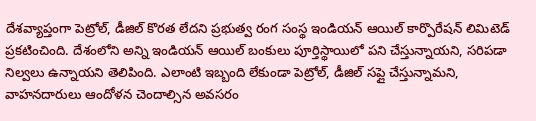దేశవ్యాప్తంగా పెట్రోల్, డీజిల్ కొరత లేదని ప్రభుత్వ రంగ సంస్థ ఇండియన్ ఆయిల్ కార్పొరేషన్ లిమిటెడ్ ప్రకటించింది. దేశంలోని అన్ని ఇండియన్ ఆయిల్ బంకులు పూర్తిస్థాయిలో పని చేస్తున్నాయని, సరిపడా నిల్వలు ఉన్నాయని తెలిపింది. ఎలాంటి ఇబ్బంది లేకుండా పెట్రోల్, డీజిల్ సప్లై చేస్తున్నామని, వాహనదారులు ఆందోళన చెందాల్సిన అవసరం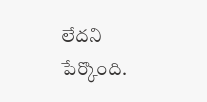లేదని పేర్కొంది.